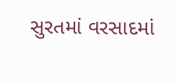સુરતમાં વરસાદમાં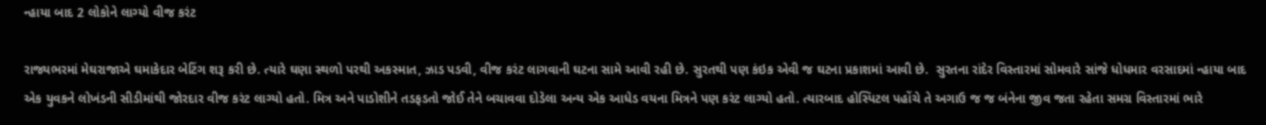ન્હાયા બાદ 2 લોકોને લાગ્યો વીજ કરંટ

રાજ્યભરમાં મેઘરાજાએ ઘમાકેદાર બેટિંગ શરૂ કરી છે. ત્યારે ઘણા સ્થળો પરથી અકસ્માત, ઝાડ પડવી, વીજ કરંટ લાગવાની ઘટના સામે આવી રહી છે. સુરતથી પણ કંઇક એવી જ ઘટના પ્રકાશમાં આવી છે.  સુરતના રાંદેર વિસ્તારમાં સોમવારે સાંજે ધોધમાર વરસાદમાં ન્હાયા બાદ એક યુવકને લોખંડની સીડીમાંથી જોરદાર વીજ કરંટ લાગ્યો હતો. મિત્ર અને પાડોશીને તડફડતો જોઈ તેને બચાવવા દોડેલા અન્ય એક આધેડ વયના મિત્રને પણ કરંટ લાગ્યો હતો. ત્યારબાદ હોસ્પિટલ પહોંચે તે અગાઉ જ જ બંનેના જીવ જતા રહેતા સમગ્ર વિસ્તારમાં ભારે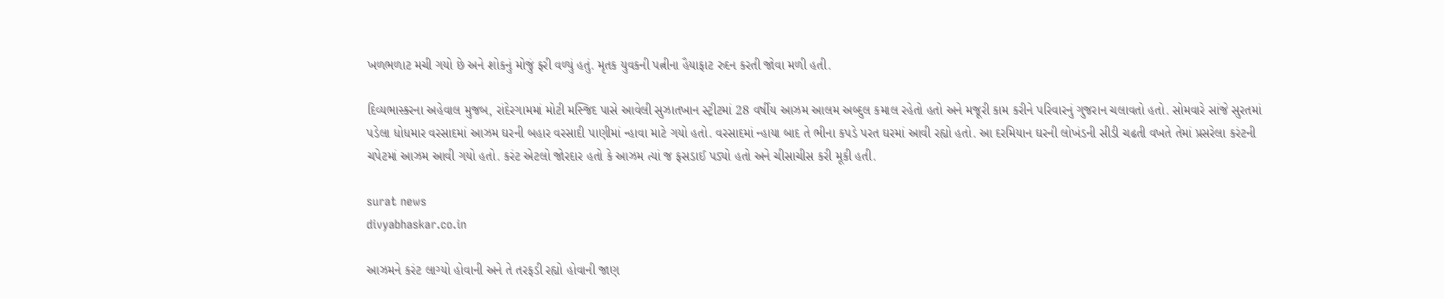ખળભળાટ મચી ગયો છે અને શોકનું મોજું ફરી વળ્યું હતું. મૃતક યુવકની પત્નીના હૈયાફાટ રુદન કરતી જોવા મળી હતી.

દિવ્યભાસ્કરના અહેવાલ મુજબ, રાંદેરગામમાં મોટી મસ્જિદ પાસે આવેલી સુઝાતખાન સ્ટ્રીટમાં 28 વર્ષીય આઝમ આલમ અબ્દુલ કમાલ રહેતો હતો અને મજૂરી કામ કરીને પરિવારનું ગુજરાન ચલાવતો હતો. સોમવારે સાંજે સુરતમાં પડેલા ધોધમાર વરસાદમાં આઝમ ઘરની બહાર વરસાદી પાણીમાં ન્હાવા માટે ગયો હતો. વરસાદમાં ન્હાયા બાદ તે ભીના કપડે પરત ઘરમાં આવી રહ્યો હતો. આ દરમિયાન ઘરની લોખંડની સીડી ચઢતી વખતે તેમાં પ્રસરેલા કરંટની ચપેટમાં આઝમ આવી ગયો હતો. કરંટ એટલો જોરદાર હતો કે આઝમ ત્યાં જ ફસડાઈ પડ્યો હતો અને ચીસાચીસ કરી મૂકી હતી.

surat news
divyabhaskar.co.in

આઝમને કરંટ લાગ્યો હોવાની અને તે તરફડી રહ્યો હોવાની જાણ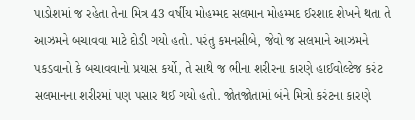પાડોશમાં જ રહેતા તેના મિત્ર 43 વર્ષીય મોહમ્મદ સલમાન મોહમ્મદ ઈરશાદ શેખને થતા તે આઝમને બચાવવા માટે દોડી ગયો હતો. પરંતુ કમનસીબે, જેવો જ સલમાને આઝમને પકડવાનો કે બચાવવાનો પ્રયાસ કર્યો, તે સાથે જ ભીના શરીરના કારણે હાઈવોલ્ટેજ કરંટ સલમાનના શરીરમાં પણ પસાર થઈ ગયો હતો. જોતજોતામાં બંને મિત્રો કરંટના કારણે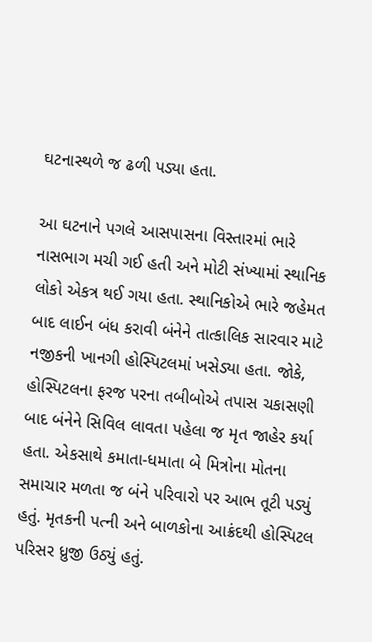ઘટનાસ્થળે જ ઢળી પડ્યા હતા.

આ ઘટનાને પગલે આસપાસના વિસ્તારમાં ભારે નાસભાગ મચી ગઈ હતી અને મોટી સંખ્યામાં સ્થાનિક લોકો એકત્ર થઈ ગયા હતા. સ્થાનિકોએ ભારે જહેમત બાદ લાઈન બંધ કરાવી બંનેને તાત્કાલિક સારવાર માટે નજીકની ખાનગી હોસ્પિટલમાં ખસેડ્યા હતા. જોકે, હોસ્પિટલના ફરજ પરના તબીબોએ તપાસ ચકાસણી બાદ બંનેને સિવિલ લાવતા પહેલા જ મૃત જાહેર કર્યા હતા. એકસાથે કમાતા-ધમાતા બે મિત્રોના મોતના સમાચાર મળતા જ બંને પરિવારો પર આભ તૂટી પડ્યું હતું. મૃતકની પત્ની અને બાળકોના આક્રંદથી હોસ્પિટલ પરિસર ધ્રુજી ઉઠ્યું હતું.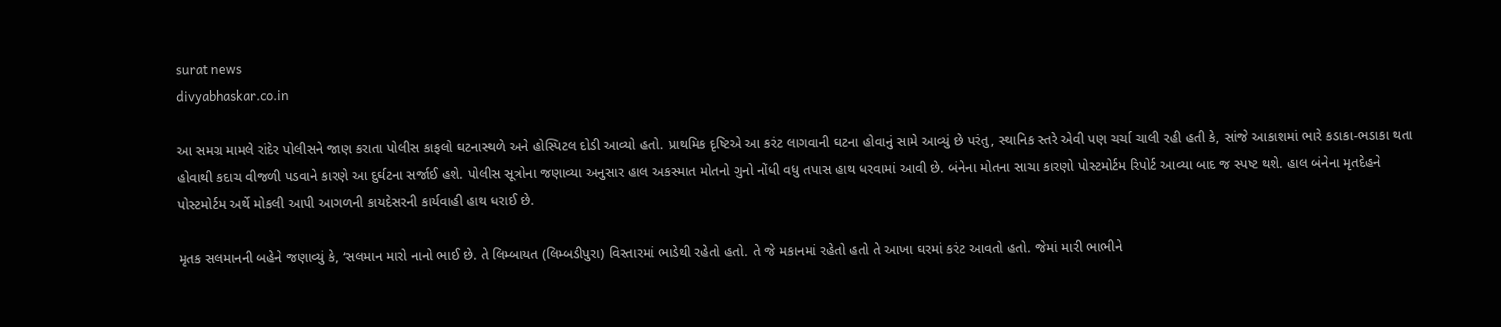surat news
divyabhaskar.co.in

આ સમગ્ર મામલે રાંદેર પોલીસને જાણ કરાતા પોલીસ કાફલો ઘટનાસ્થળે અને હોસ્પિટલ દોડી આવ્યો હતો. પ્રાથમિક દૃષ્ટિએ આ કરંટ લાગવાની ઘટના હોવાનું સામે આવ્યું છે પરંતુ, સ્થાનિક સ્તરે એવી પણ ચર્ચા ચાલી રહી હતી કે, સાંજે આકાશમાં ભારે કડાકા-ભડાકા થતા હોવાથી કદાચ વીજળી પડવાને કારણે આ દુર્ઘટના સર્જાઈ હશે. પોલીસ સૂત્રોના જણાવ્યા અનુસાર હાલ અકસ્માત મોતનો ગુનો નોંધી વધુ તપાસ હાથ ધરવામાં આવી છે. બંનેના મોતના સાચા કારણો પોસ્ટમોર્ટમ રિપોર્ટ આવ્યા બાદ જ સ્પષ્ટ થશે. હાલ બંનેના મૃતદેહને પોસ્ટમોર્ટમ અર્થે મોકલી આપી આગળની કાયદેસરની કાર્યવાહી હાથ ધરાઈ છે.

મૃતક સલમાનની બહેને જણાવ્યું કે, ‘સલમાન મારો નાનો ભાઈ છે. તે લિમ્બાયત (લિમ્બડીપુરા) વિસ્તારમાં ભાડેથી રહેતો હતો. તે જે મકાનમાં રહેતો હતો તે આખા ઘરમાં કરંટ આવતો હતો. જેમાં મારી ભાભીને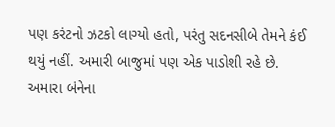પણ કરંટનો ઝટકો લાગ્યો હતો, પરંતુ સદનસીબે તેમને કંઈ થયું નહીં. અમારી બાજુમાં પણ એક પાડોશી રહે છે. અમારા બંનેના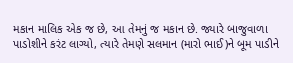મકાન માલિક એક જ છે, આ તેમનું જ મકાન છે. જ્યારે બાજુવાળા પાડોશીને કરંટ લાગ્યો, ત્યારે તેમણે સલમાન (મારો ભાઈ)ને બૂમ પાડીને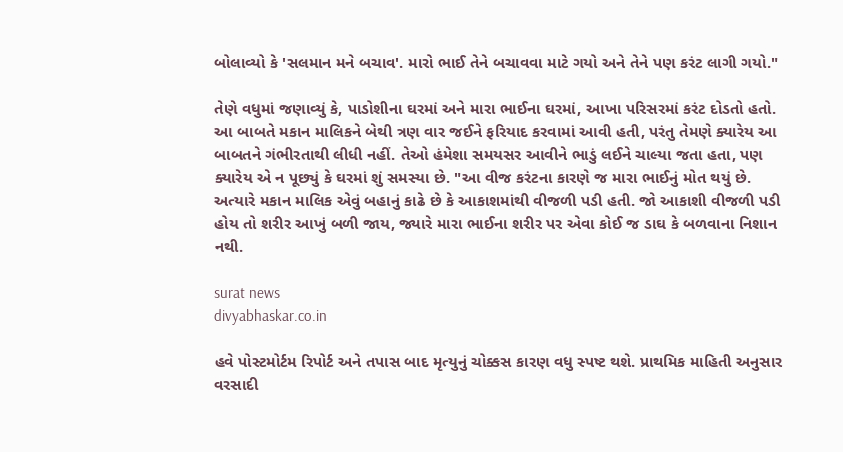બોલાવ્યો કે 'સલમાન મને બચાવ'. મારો ભાઈ તેને બચાવવા માટે ગયો અને તેને પણ કરંટ લાગી ગયો."

તેણે વધુમાં જણાવ્યું કે, પાડોશીના ઘરમાં અને મારા ભાઈના ઘરમાં, આખા પરિસરમાં કરંટ દોડતો હતો. આ બાબતે મકાન માલિકને બેથી ત્રણ વાર જઈને ફરિયાદ કરવામાં આવી હતી, પરંતુ તેમણે ક્યારેય આ બાબતને ગંભીરતાથી લીધી નહીં. તેઓ હંમેશા સમયસર આવીને ભાડું લઈને ચાલ્યા જતા હતા, પણ ક્યારેય એ ન પૂછ્યું કે ઘરમાં શું સમસ્યા છે. "આ વીજ કરંટના કારણે જ મારા ભાઈનું મોત થયું છે. અત્યારે મકાન માલિક એવું બહાનું કાઢે છે કે આકાશમાંથી વીજળી પડી હતી. જો આકાશી વીજળી પડી હોય તો શરીર આખું બળી જાય, જ્યારે મારા ભાઈના શરીર પર એવા કોઈ જ ડાઘ કે બળવાના નિશાન નથી.

surat news
divyabhaskar.co.in

હવે પોસ્ટમોર્ટમ રિપોર્ટ અને તપાસ બાદ મૃત્યુનું ચોક્કસ કારણ વધુ સ્પષ્ટ થશે. પ્રાથમિક માહિતી અનુસાર વરસાદી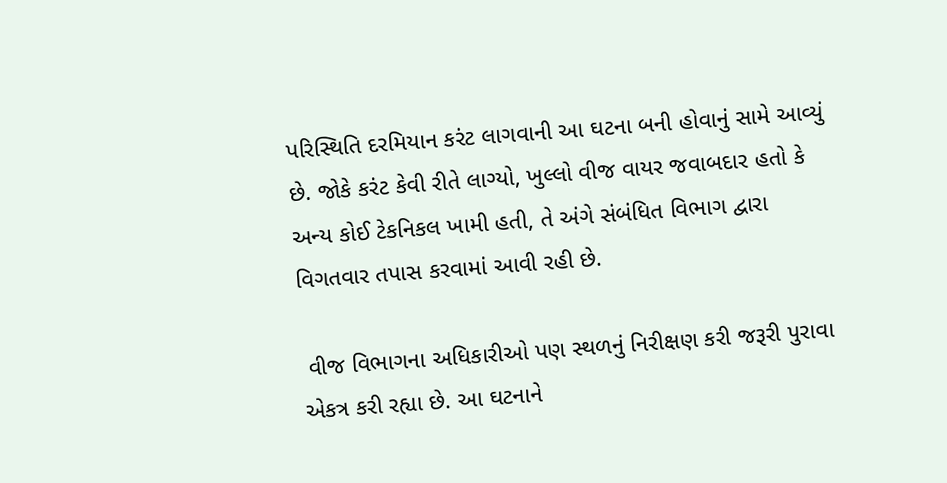પરિસ્થિતિ દરમિયાન કરંટ લાગવાની આ ઘટના બની હોવાનું સામે આવ્યું છે. જોકે કરંટ કેવી રીતે લાગ્યો, ખુલ્લો વીજ વાયર જવાબદાર હતો કે અન્ય કોઈ ટેકનિકલ ખામી હતી, તે અંગે સંબંધિત વિભાગ દ્વારા વિગતવાર તપાસ કરવામાં આવી રહી છે.

 વીજ વિભાગના અધિકારીઓ પણ સ્થળનું નિરીક્ષણ કરી જરૂરી પુરાવા એકત્ર કરી રહ્યા છે. આ ઘટનાને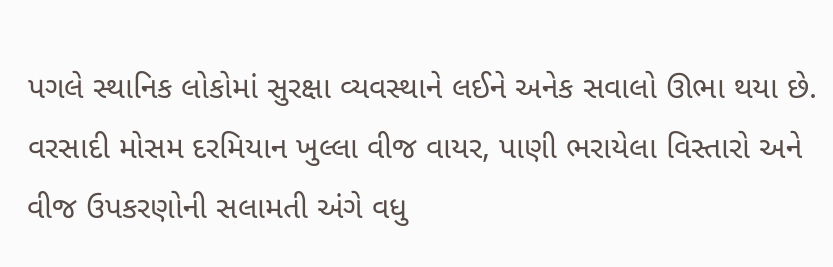પગલે સ્થાનિક લોકોમાં સુરક્ષા વ્યવસ્થાને લઈને અનેક સવાલો ઊભા થયા છે. વરસાદી મોસમ દરમિયાન ખુલ્લા વીજ વાયર, પાણી ભરાયેલા વિસ્તારો અને વીજ ઉપકરણોની સલામતી અંગે વધુ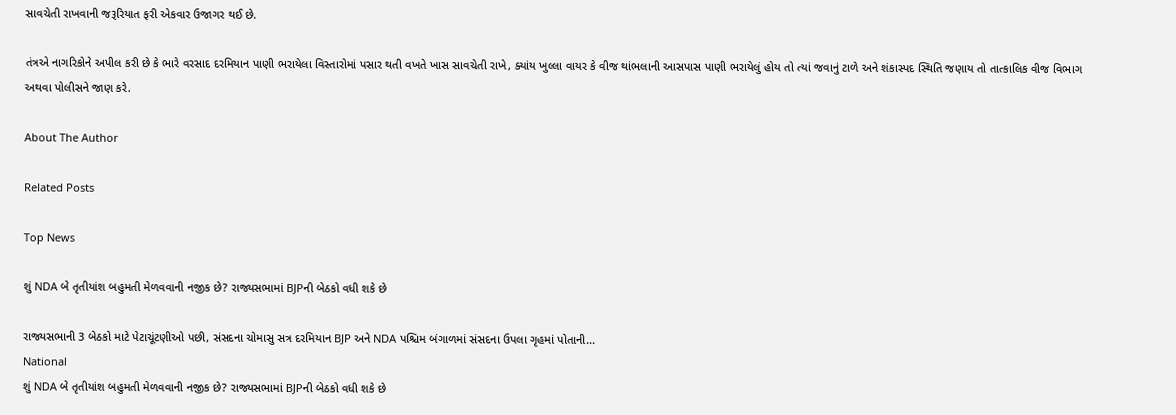સાવચેતી રાખવાની જરૂરિયાત ફરી એકવાર ઉજાગર થઈ છે.

તંત્રએ નાગરિકોને અપીલ કરી છે કે ભારે વરસાદ દરમિયાન પાણી ભરાયેલા વિસ્તારોમાં પસાર થતી વખતે ખાસ સાવચેતી રાખે, ક્યાંય ખુલ્લા વાયર કે વીજ થાંભલાની આસપાસ પાણી ભરાયેલું હોય તો ત્યાં જવાનું ટાળે અને શંકાસ્પદ સ્થિતિ જણાય તો તાત્કાલિક વીજ વિભાગ અથવા પોલીસને જાણ કરે.

About The Author

Related Posts

Top News

શું NDA બે તૃતીયાંશ બહુમતી મેળવવાની નજીક છે? રાજ્યસભામાં BJPની બેઠકો વધી શકે છે

રાજ્યસભાની 3 બેઠકો માટે પેટાચૂંટણીઓ પછી, સંસદના ચોમાસુ સત્ર દરમિયાન BJP અને NDA પશ્ચિમ બંગાળમાં સંસદના ઉપલા ગૃહમાં પોતાની...
National
શું NDA બે તૃતીયાંશ બહુમતી મેળવવાની નજીક છે? રાજ્યસભામાં BJPની બેઠકો વધી શકે છે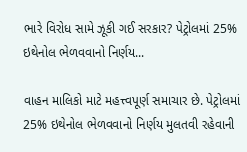ભારે વિરોધ સામે ઝૂકી ગઈ સરકાર? પેટ્રોલમાં 25% ઇથેનોલ ભેળવવાનો નિર્ણય...

વાહન માલિકો માટે મહત્ત્વપૂર્ણ સમાચાર છે. પેટ્રોલમાં 25% ઇથેનોલ ભેળવવાનો નિર્ણય મુલતવી રહેવાની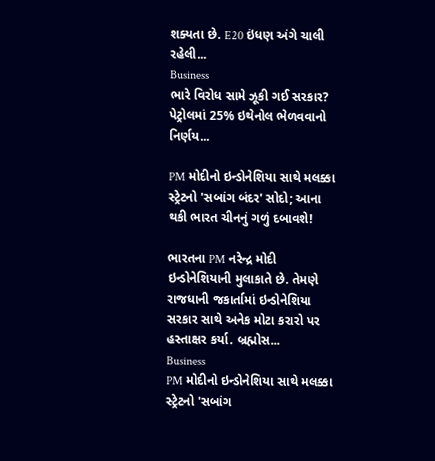શક્યતા છે. E20 ઇંધણ અંગે ચાલી રહેલી...
Business
ભારે વિરોધ સામે ઝૂકી ગઈ સરકાર? પેટ્રોલમાં 25% ઇથેનોલ ભેળવવાનો નિર્ણય...

PM મોદીનો ઇન્ડોનેશિયા સાથે મલક્કા સ્ટ્રેટનો 'સબાંગ બંદર' સોદો; આના થકી ભારત ચીનનું ગળું દબાવશે!

ભારતના PM નરેન્દ્ર મોદી ઇન્ડોનેશિયાની મુલાકાતે છે. તેમણે રાજધાની જકાર્તામાં ઇન્ડોનેશિયા સરકાર સાથે અનેક મોટા કરારો પર હસ્તાક્ષર કર્યા. બ્રહ્મોસ...
Business
PM મોદીનો ઇન્ડોનેશિયા સાથે મલક્કા સ્ટ્રેટનો 'સબાંગ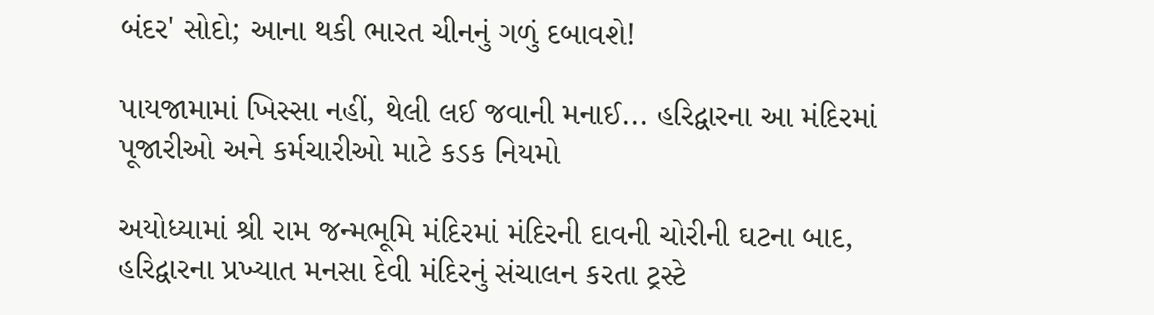બંદર' સોદો; આના થકી ભારત ચીનનું ગળું દબાવશે!

પાયજામામાં ખિસ્સા નહીં, થેલી લઈ જવાની મનાઈ... હરિદ્વારના આ મંદિરમાં પૂજારીઓ અને કર્મચારીઓ માટે કડક નિયમો

અયોધ્યામાં શ્રી રામ જન્મભૂમિ મંદિરમાં મંદિરની દાવની ચોરીની ઘટના બાદ, હરિદ્વારના પ્રખ્યાત મનસા દેવી મંદિરનું સંચાલન કરતા ટ્રસ્ટે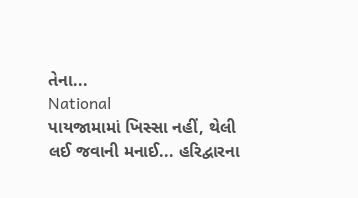તેના...
National
પાયજામામાં ખિસ્સા નહીં, થેલી લઈ જવાની મનાઈ... હરિદ્વારના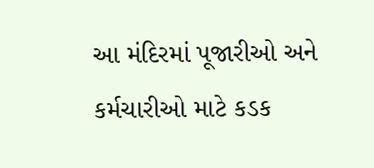આ મંદિરમાં પૂજારીઓ અને કર્મચારીઓ માટે કડક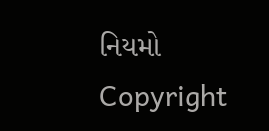નિયમો
Copyright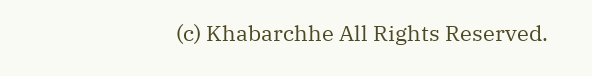(c) Khabarchhe All Rights Reserved.